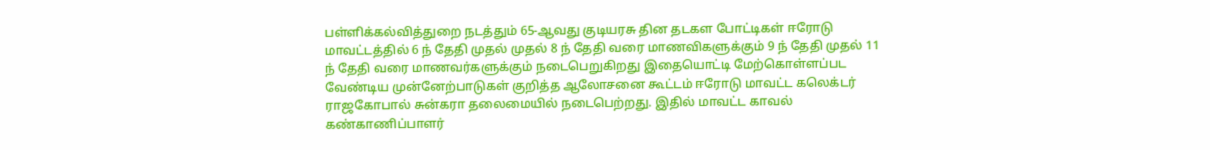பள்ளிக்கல்வித்துறை நடத்தும் 65-ஆவது குடியரசு தின தடகள போட்டிகள் ஈரோடு மாவட்டத்தில் 6 ந் தேதி முதல் முதல் 8 ந் தேதி வரை மாணவிகளுக்கும் 9 ந் தேதி முதல் 11 ந் தேதி வரை மாணவர்களுக்கும் நடைபெறுகிறது இதையொட்டி மேற்கொள்ளப்பட வேண்டிய முன்னேற்பாடுகள் குறித்த ஆலோசனை கூட்டம் ஈரோடு மாவட்ட கலெக்டர் ராஜகோபால் சுன்கரா தலைமையில் நடைபெற்றது. இதில் மாவட்ட காவல் கண்காணிப்பாளர்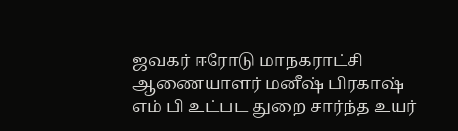ஜவகர் ஈரோடு மாநகராட்சி ஆணையாளர் மனீஷ் பிரகாஷ் எம் பி உட்பட துறை சார்ந்த உயர்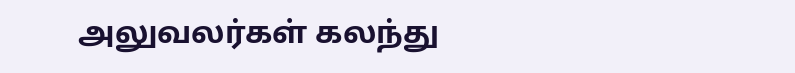அலுவலர்கள் கலந்து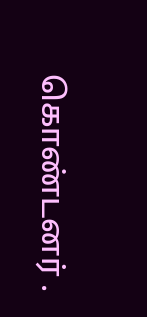கொண்டனர் .